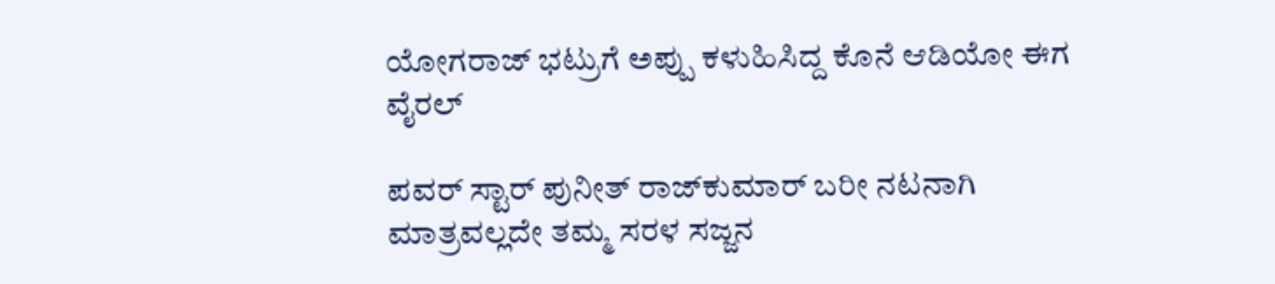ಯೋಗರಾಜ್ ಭಟ್ರುಗೆ ಅಪ್ಪು ಕಳುಹಿಸಿದ್ದ ಕೊನೆ ಆಡಿಯೋ ಈಗ ವೈರಲ್

ಪವರ್‌ ಸ್ಟಾರ್ ಪುನೀತ್ ರಾಜ್‌ಕುಮಾರ್ ಬರೀ ನಟನಾಗಿ ಮಾತ್ರವಲ್ಲದೇ ತಮ್ಮ ಸರಳ ಸಜ್ಜನ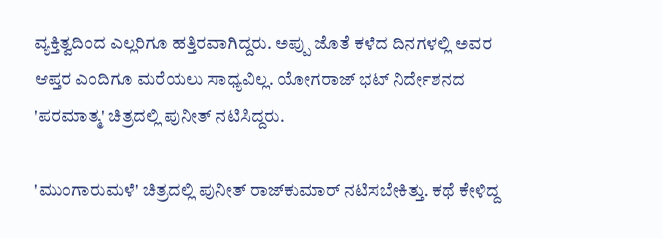ವ್ಯಕ್ತಿತ್ವದಿಂದ ಎಲ್ಲರಿಗೂ ಹತ್ತಿರವಾಗಿದ್ದರು. ಅಪ್ಪು ಜೊತೆ ಕಳೆದ ದಿನಗಳಲ್ಲಿ ಅವರ ಆಪ್ತರ ಎಂದಿಗೂ ಮರೆಯಲು ಸಾಧ್ಯವಿಲ್ಲ. ಯೋಗರಾಜ್ ಭಟ್ ನಿರ್ದೇಶನದ 'ಪರಮಾತ್ಮ' ಚಿತ್ರದಲ್ಲಿ ಪುನೀತ್ ನಟಿಸಿದ್ದರು.

'ಮುಂಗಾರುಮಳೆ' ಚಿತ್ರದಲ್ಲಿ ಪುನೀತ್ ರಾಜ್‌ಕುಮಾರ್ ನಟಿಸಬೇಕಿತ್ತು. ಕಥೆ ಕೇಳಿದ್ದ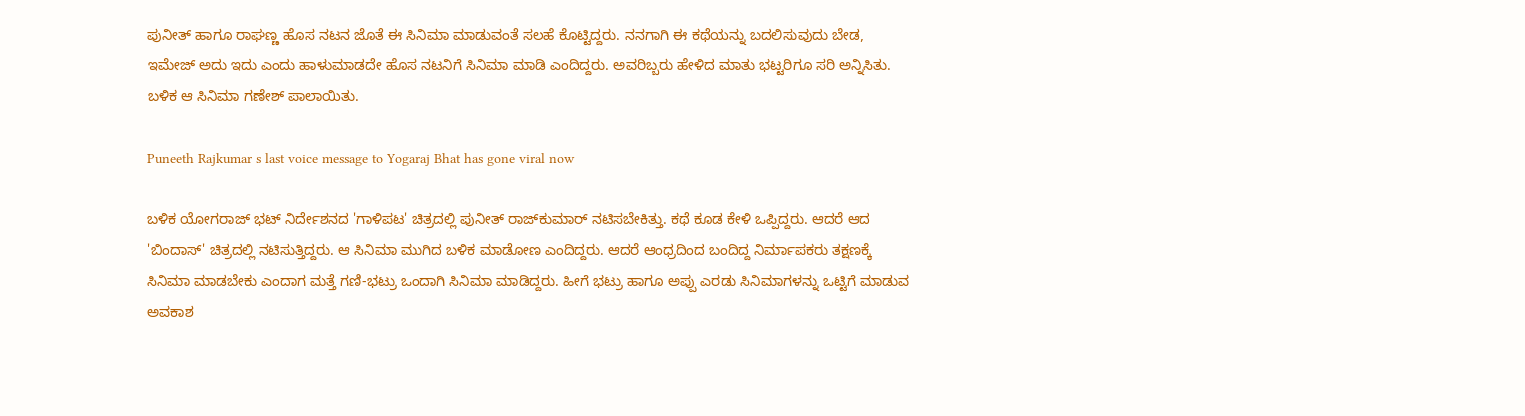ಪುನೀತ್ ಹಾಗೂ ರಾಘಣ್ಣ ಹೊಸ ನಟನ ಜೊತೆ ಈ ಸಿನಿಮಾ ಮಾಡುವಂತೆ ಸಲಹೆ ಕೊಟ್ಟಿದ್ದರು. ನನಗಾಗಿ ಈ ಕಥೆಯನ್ನು ಬದಲಿಸುವುದು ಬೇಡ, ಇಮೇಜ್‌ ಅದು ಇದು ಎಂದು ಹಾಳುಮಾಡದೇ ಹೊಸ ನಟನಿಗೆ ಸಿನಿಮಾ ಮಾಡಿ ಎಂದಿದ್ದರು. ಅವರಿಬ್ಬರು ಹೇಳಿದ ಮಾತು ಭಟ್ಟರಿಗೂ ಸರಿ ಅನ್ನಿಸಿತು. ಬಳಿಕ ಆ ಸಿನಿಮಾ ಗಣೇಶ್ ಪಾಲಾಯಿತು.

Puneeth Rajkumar s last voice message to Yogaraj Bhat has gone viral now

ಬಳಿಕ ಯೋಗರಾಜ್ ಭಟ್ ನಿರ್ದೇಶನದ 'ಗಾಳಿಪಟ' ಚಿತ್ರದಲ್ಲಿ ಪುನೀತ್ ರಾಜ್‌ಕುಮಾರ್ ನಟಿಸಬೇಕಿತ್ತು. ಕಥೆ ಕೂಡ ಕೇಳಿ ಒಪ್ಪಿದ್ದರು. ಆದರೆ ಆದ 'ಬಿಂದಾಸ್' ಚಿತ್ರದಲ್ಲಿ ನಟಿಸುತ್ತಿದ್ದರು. ಆ ಸಿನಿಮಾ ಮುಗಿದ ಬಳಿಕ ಮಾಡೋಣ ಎಂದಿದ್ದರು. ಆದರೆ ಆಂಧ್ರದಿಂದ ಬಂದಿದ್ದ ನಿರ್ಮಾಪಕರು ತಕ್ಷಣಕ್ಕೆ ಸಿನಿಮಾ ಮಾಡಬೇಕು ಎಂದಾಗ ಮತ್ತೆ ಗಣಿ-ಭಟ್ರು ಒಂದಾಗಿ ಸಿನಿಮಾ ಮಾಡಿದ್ದರು. ಹೀಗೆ ಭಟ್ರು ಹಾಗೂ ಅಪ್ಪು ಎರಡು ಸಿನಿಮಾಗಳನ್ನು ಒಟ್ಟಿಗೆ ಮಾಡುವ ಅವಕಾಶ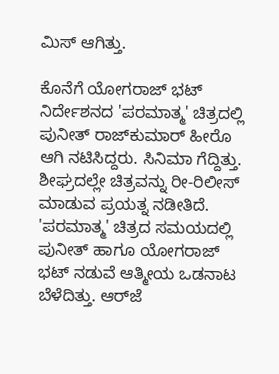ಮಿಸ್ ಆಗಿತ್ತು.

ಕೊನೆಗೆ ಯೋಗರಾಜ್‌ ಭಟ್ ನಿರ್ದೇಶನದ 'ಪರಮಾತ್ಮ' ಚಿತ್ರದಲ್ಲಿ ಪುನೀತ್ ರಾಜ್‌ಕುಮಾರ್ ಹೀರೊ ಆಗಿ ನಟಿಸಿದ್ದರು. ಸಿನಿಮಾ ಗೆದ್ದಿತ್ತು. ಶೀಘ್ರದಲ್ಲೇ ಚಿತ್ರವನ್ನು ರೀ-ರಿಲೀಸ್ ಮಾಡುವ ಪ್ರಯತ್ನ ನಡೀತಿದೆ. 'ಪರಮಾತ್ಮ' ಚಿತ್ರದ ಸಮಯದಲ್ಲಿ ಪುನೀತ್ ಹಾಗೂ ಯೋಗರಾಜ್‌ ಭಟ್ ನಡುವೆ ಆತ್ಮೀಯ ಒಡನಾಟ ಬೆಳೆದಿತ್ತು. ಆರ್‌ಜೆ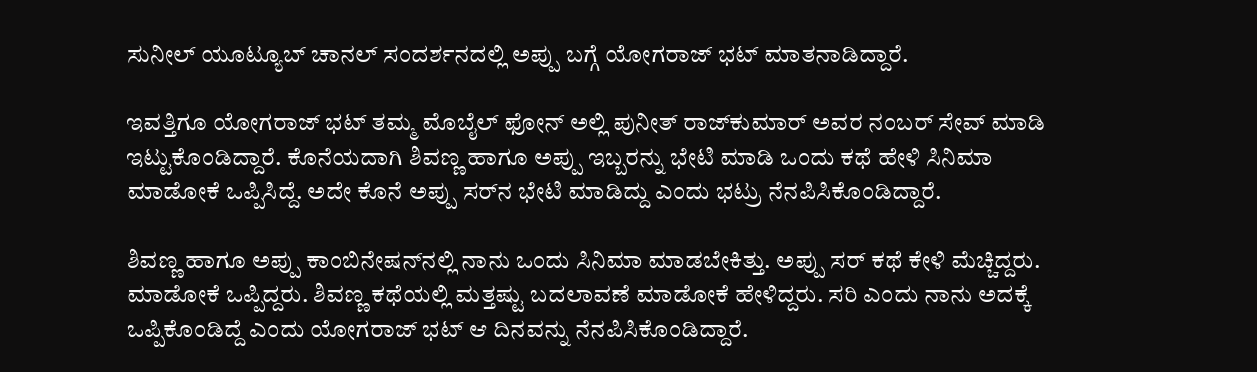ಸುನೀಲ್ ಯೂಟ್ಯೂಬ್ ಚಾನಲ್ ಸಂದರ್ಶನದಲ್ಲಿ ಅಪ್ಪು ಬಗ್ಗೆ ಯೋಗರಾಜ್ ಭಟ್ ಮಾತನಾಡಿದ್ದಾರೆ.

ಇವತ್ತಿಗೂ ಯೋಗರಾಜ್ ಭಟ್ ತಮ್ಮ ಮೊಬೈಲ್ ಫೋನ್ ಅಲ್ಲಿ ಪುನೀತ್ ರಾಜ್‌ಕುಮಾರ್ ಅವರ ನಂಬರ್ ಸೇವ್ ಮಾಡಿ ಇಟ್ಟುಕೊಂಡಿದ್ದಾರೆ. ಕೊನೆಯದಾಗಿ ಶಿವಣ್ಣ ಹಾಗೂ ಅಪ್ಪು ಇಬ್ಬರನ್ನು ಭೇಟಿ ಮಾಡಿ ಒಂದು ಕಥೆ ಹೇಳಿ ಸಿನಿಮಾ ಮಾಡೋಕೆ ಒಪ್ಪಿಸಿದ್ದೆ. ಅದೇ ಕೊನೆ ಅಪ್ಪು ಸರ್‌ನ ಭೇಟಿ ಮಾಡಿದ್ದು ಎಂದು ಭಟ್ರು ನೆನಪಿಸಿಕೊಂಡಿದ್ದಾರೆ.

ಶಿವಣ್ಣ ಹಾಗೂ ಅಪ್ಪು ಕಾಂಬಿನೇಷನ್‌ನಲ್ಲಿ ನಾನು ಒಂದು ಸಿನಿಮಾ ಮಾಡಬೇಕಿತ್ತು. ಅಪ್ಪು ಸರ್ ಕಥೆ ಕೇಳಿ ಮೆಚ್ಚಿದ್ದರು. ಮಾಡೋಕೆ ಒಪ್ಪಿದ್ದರು. ಶಿವಣ್ಣ ಕಥೆಯಲ್ಲಿ ಮತ್ತಷ್ಟು ಬದಲಾವಣೆ ಮಾಡೋಕೆ ಹೇಳಿದ್ದರು. ಸರಿ ಎಂದು ನಾನು ಅದಕ್ಕೆ ಒಪ್ಪಿಕೊಂಡಿದ್ದೆ ಎಂದು ಯೋಗರಾಜ್ ಭಟ್ ಆ ದಿನವನ್ನು ನೆನಪಿಸಿಕೊಂಡಿದ್ದಾರೆ.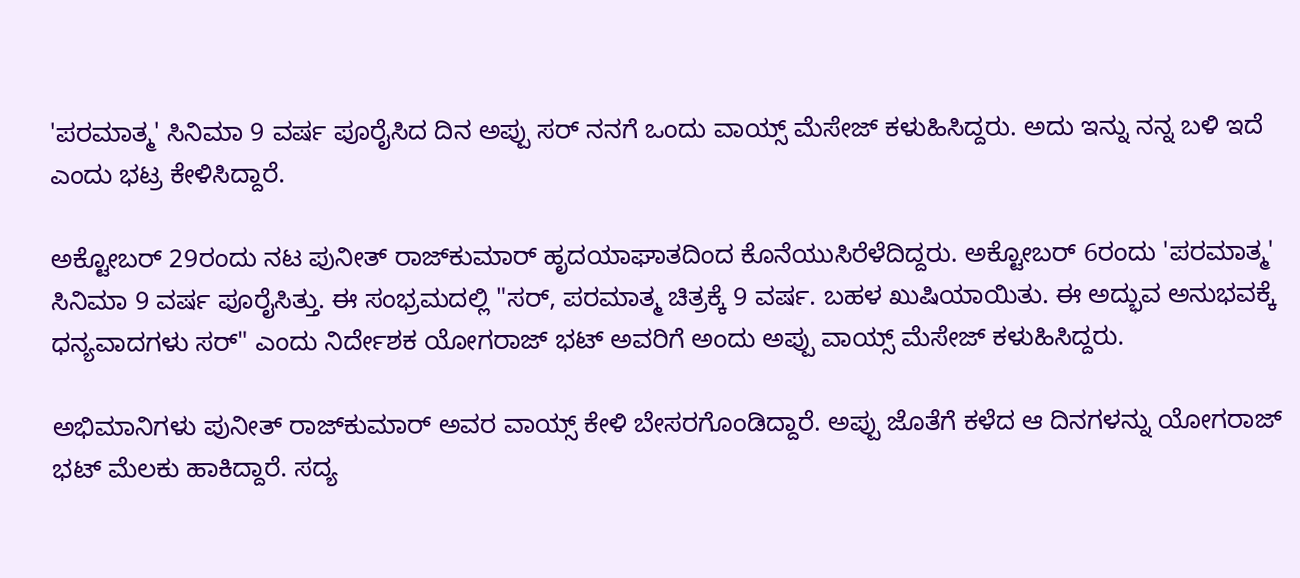'ಪರಮಾತ್ಮ' ಸಿನಿಮಾ 9 ವರ್ಷ ಪೂರೈಸಿದ ದಿನ ಅಪ್ಪು ಸರ್ ನನಗೆ ಒಂದು ವಾಯ್ಸ್ ಮೆಸೇಜ್ ಕಳುಹಿಸಿದ್ದರು. ಅದು ಇನ್ನು ನನ್ನ ಬಳಿ ಇದೆ ಎಂದು ಭಟ್ರ ಕೇಳಿಸಿದ್ದಾರೆ.

ಅಕ್ಟೋಬರ್ 29ರಂದು ನಟ ಪುನೀತ್ ರಾಜ್‌ಕುಮಾರ್ ಹೃದಯಾಘಾತದಿಂದ ಕೊನೆಯುಸಿರೆಳೆದಿದ್ದರು. ಅಕ್ಟೋಬರ್ 6ರಂದು 'ಪರಮಾತ್ಮ' ಸಿನಿಮಾ 9 ವರ್ಷ ಪೂರೈಸಿತ್ತು. ಈ ಸಂಭ್ರಮದಲ್ಲಿ "ಸರ್, ಪರಮಾತ್ಮ ಚಿತ್ರಕ್ಕೆ 9 ವರ್ಷ. ಬಹಳ ಖುಷಿಯಾಯಿತು. ಈ ಅದ್ಭುವ ಅನುಭವಕ್ಕೆ ಧನ್ಯವಾದಗಳು ಸರ್" ಎಂದು ನಿರ್ದೇಶಕ ಯೋಗರಾಜ್ ಭಟ್ ಅವರಿಗೆ ಅಂದು ಅಪ್ಪು ವಾಯ್ಸ್ ಮೆಸೇಜ್ ಕಳುಹಿಸಿದ್ದರು.

ಅಭಿಮಾನಿಗಳು ಪುನೀತ್ ರಾಜ್‌ಕುಮಾರ್ ಅವರ ವಾಯ್ಸ್ ಕೇಳಿ ಬೇಸರಗೊಂಡಿದ್ದಾರೆ. ಅಪ್ಪು ಜೊತೆಗೆ ಕಳೆದ ಆ ದಿನಗಳನ್ನು ಯೋಗರಾಜ್ ಭಟ್ ಮೆಲಕು ಹಾಕಿದ್ದಾರೆ. ಸದ್ಯ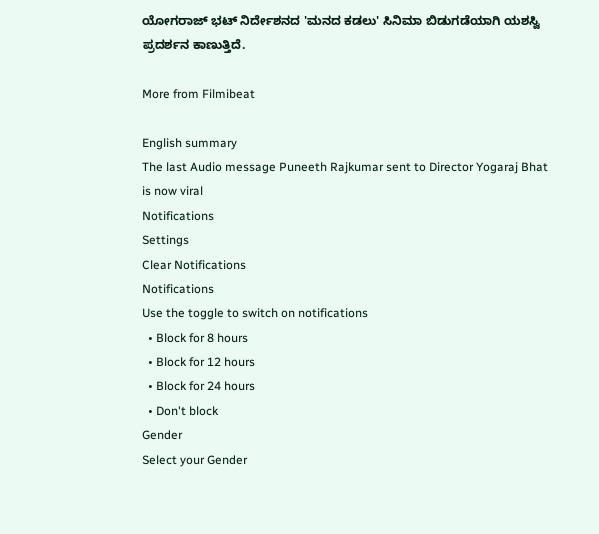ಯೋಗರಾಜ್ ಭಟ್ ನಿರ್ದೇಶನದ 'ಮನದ ಕಡಲು' ಸಿನಿಮಾ ಬಿಡುಗಡೆಯಾಗಿ ಯಶಸ್ವಿ ಪ್ರದರ್ಶನ ಕಾಣುತ್ತಿದೆ.

More from Filmibeat

English summary
The last Audio message Puneeth Rajkumar sent to Director Yogaraj Bhat is now viral
Notifications
Settings
Clear Notifications
Notifications
Use the toggle to switch on notifications
  • Block for 8 hours
  • Block for 12 hours
  • Block for 24 hours
  • Don't block
Gender
Select your Gender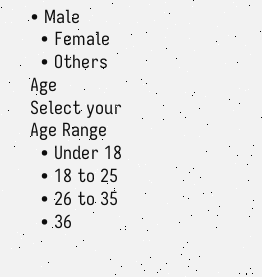• Male
  • Female
  • Others
Age
Select your Age Range
  • Under 18
  • 18 to 25
  • 26 to 35
  • 36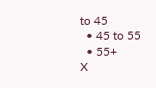to 45
  • 45 to 55
  • 55+
X